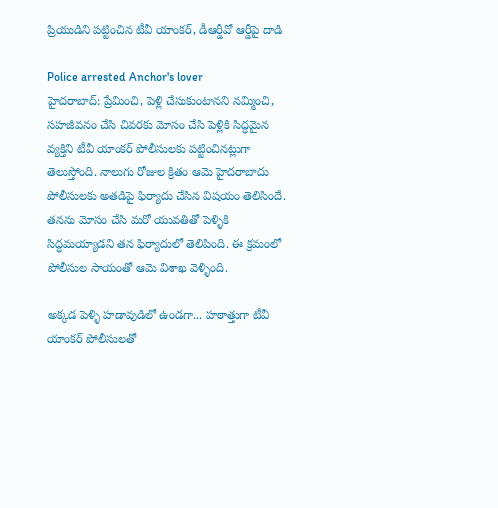ప్రియుడిని పట్టించిన టీవీ యాంకర్, డీఆర్డీవో ఆర్డీపై దాడి

Police arrested Anchor's lover
హైదరాబాద్: ప్రేమించి, పెళ్లి చేసుకుంటానని నమ్మించి, సహజీవనం చేసి చివరకు మోసం చేసి పెళ్లికి సిద్ధమైన వ్యక్తిని టీవీ యాంకర్ పోలీసులకు పట్టించినట్లుగా తెలుస్తోంది. నాలుగు రోజుల క్రితం ఆమె హైదరాబాదు పోలీసులకు అతడిపై ఫిర్యాదు చేసిన విషయం తెలిసిందే. తనను మోసం చేసి మరో యువతితో పెళ్ళికి సిద్ధమయ్యాడని తన ఫిర్యాదులో తెలిపింది. ఈ క్రమంలో పోలీసుల సాయంతో ఆమె విశాఖ వెళ్ళింది.

అక్కడ పెళ్ళి హడావుడిలో ఉండగా... హఠాత్తుగా టీవీ యాంకర్ పోలీసులతో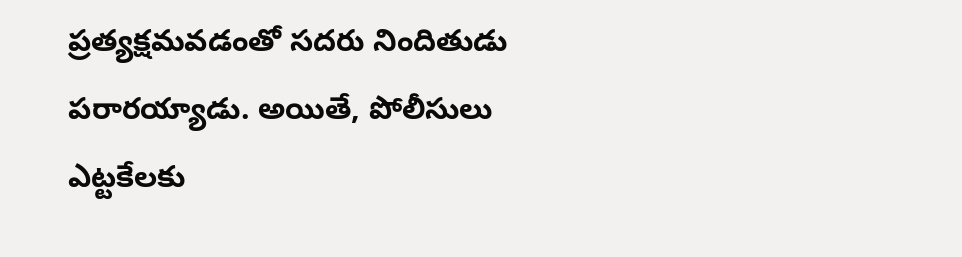ప్రత్యక్షమవడంతో సదరు నిందితుడు పరారయ్యాడు. అయితే, పోలీసులు ఎట్టకేలకు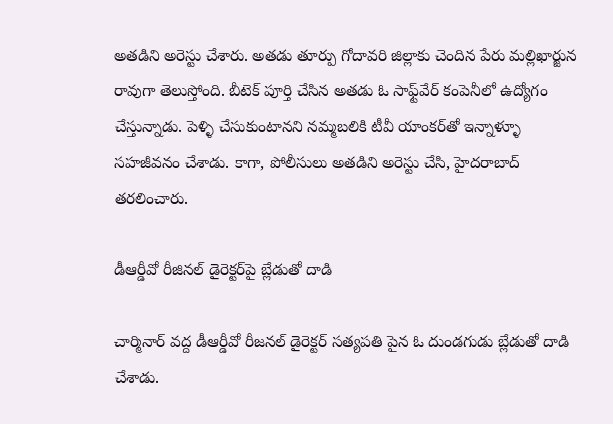అతడిని అరెస్టు చేశారు. అతడు తూర్పు గోదావరి జిల్లాకు చెందిన పేరు మల్లిఖార్జున రావుగా తెలుస్తోంది. బీటెక్ పూర్తి చేసిన అతడు ఓ సాఫ్ట్‌వేర్ కంపెనీలో ఉద్యోగం చేస్తున్నాడు. పెళ్ళి చేసుకుంటానని నమ్మబలికి టీవీ యాంకర్‌తో ఇన్నాళ్ళూ సహజీవనం చేశాడు. కాగా, పోలీసులు అతడిని అరెస్టు చేసి, హైదరాబాద్ తరలించారు.

డీఆర్డీవో రీజినల్ డైరెక్టర్‌పై బ్లేడుతో దాడి

చార్మినార్ వద్ద డీఆర్డీవో రీజనల్ డైరెక్టర్ సత్యపతి పైన ఓ దుండగుడు బ్లేడుతో దాడి చేశాడు.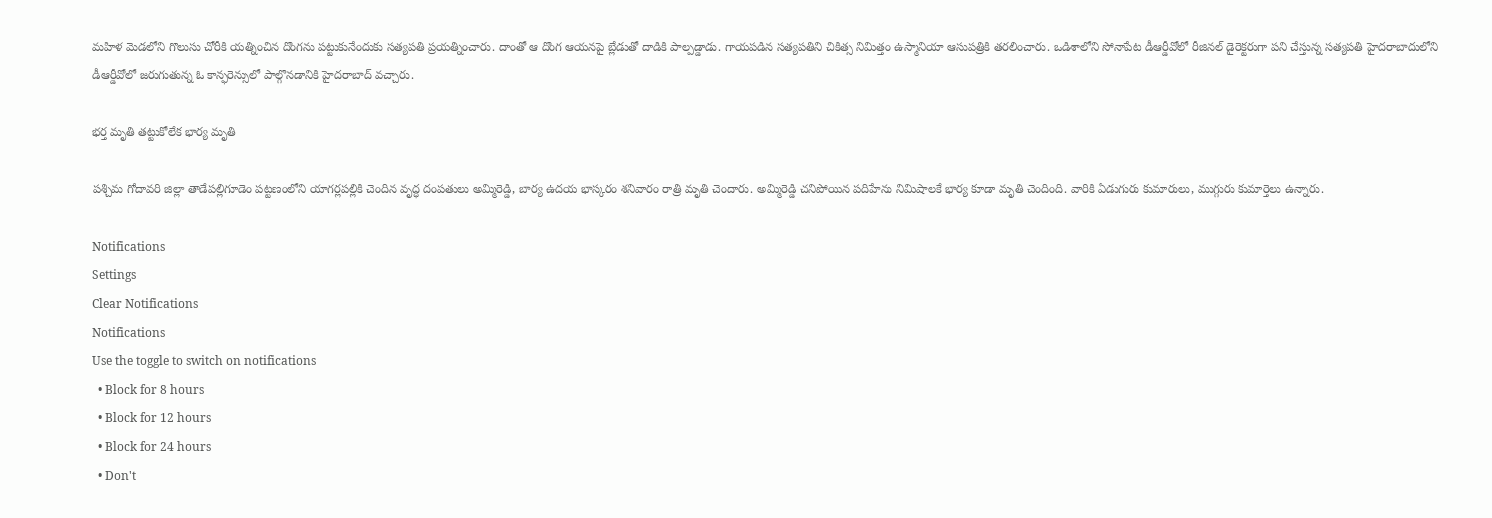మహిళ మెడలోని గొలుసు చోరీకి యత్నించిన దొంగను పట్టుకునేందుకు సత్యపతి ప్రయత్నించారు. దాంతో ఆ దొంగ ఆయనపై బ్లేడుతో దాడికి పాల్పడ్డాడు. గాయపడిన సత్యపతిని చికిత్స నిమిత్తం ఉస్మానియా ఆసుపత్రికి తరలించారు. ఒడిశాలోని సోనాపేట డీఆర్డీవోలో రీజినల్ డైరెక్టరుగా పని చేస్తున్న సత్యపతి హైదరాబాదులోని డీఆర్డీవోలో జరుగుతున్న ఓ కాన్ఫరెన్సులో పాల్గొనడానికి హైదరాబాద్ వచ్చారు.

భర్త మృతి తట్టుకోలేక భార్య మృతి

పశ్చిమ గోదావరి జిల్లా తాడేపల్లిగూడెం పట్టణంలోని యాగర్లపల్లికి చెందిన వృద్ధ దంపతులు అమ్మిరెడ్డి, బార్య ఉదయ భాస్కరం శనివారం రాత్రి మృతి చెందారు. అమ్మిరెడ్డి చనిపోయిన పదిహేను నిమిషాలకే భార్య కూడా మృతి చెందింది. వారికి ఏడుగురు కుమారులు, ముగ్గురు కుమార్తెలు ఉన్నారు.

Notifications
Settings
Clear Notifications
Notifications
Use the toggle to switch on notifications
  • Block for 8 hours
  • Block for 12 hours
  • Block for 24 hours
  • Don't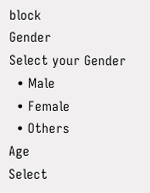block
Gender
Select your Gender
  • Male
  • Female
  • Others
Age
Select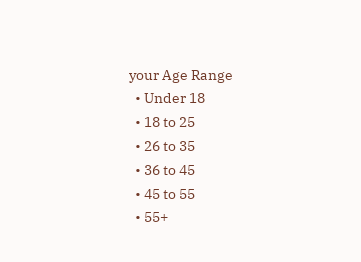your Age Range
  • Under 18
  • 18 to 25
  • 26 to 35
  • 36 to 45
  • 45 to 55
  • 55+